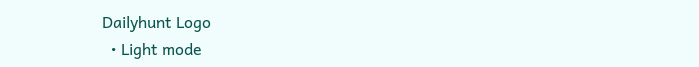Dailyhunt Logo
  • Light mode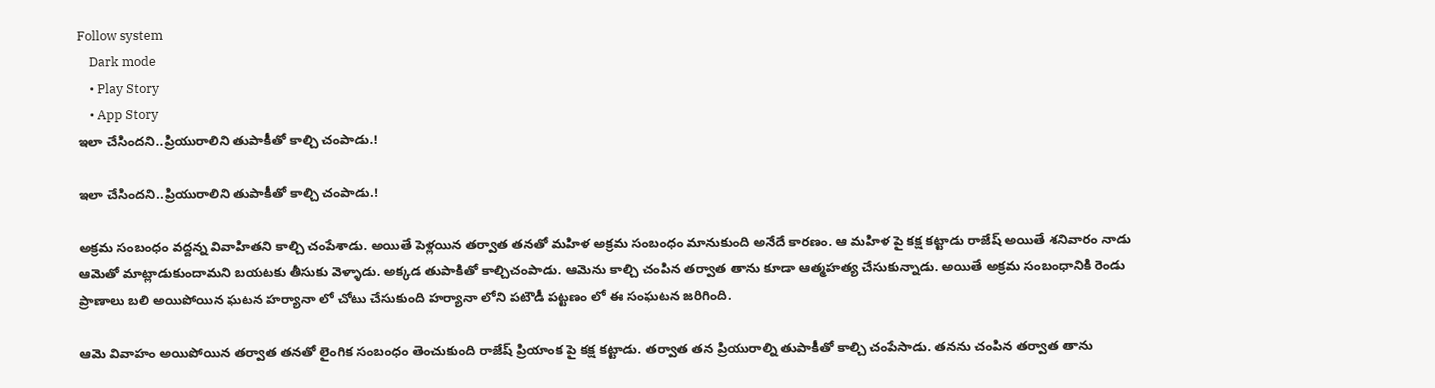Follow system
    Dark mode
    • Play Story
    • App Story
ఇలా చేసిందని..ప్రియురాలిని తుపాకీతో కాల్చి చంపాడు.!

ఇలా చేసిందని..ప్రియురాలిని తుపాకీతో కాల్చి చంపాడు.!

అక్రమ సంబంధం వద్దన్న వివాహితని కాల్చి చంపేశాడు. అయితే పెళ్లయిన తర్వాత తనతో మహిళ అక్రమ సంబంధం మానుకుంది అనేదే కారణం. ఆ మహిళ పై కక్ష కట్టాడు రాజేష్ అయితే శనివారం నాడు ఆమెతో మాట్లాడుకుందామని బయటకు తీసుకు వెళ్ళాడు. అక్కడ తుపాకితో కాల్చిచంపాడు. ఆమెను కాల్చి చంపిన తర్వాత తాను కూడా ఆత్మహత్య చేసుకున్నాడు. అయితే అక్రమ సంబంధానికి రెండు ప్రాణాలు బలి అయిపోయిన ఘటన హర్యానా లో చోటు చేసుకుంది హర్యానా లోని పటౌడీ పట్టణం లో ఈ సంఘటన జరిగింది.

ఆమె వివాహం అయిపోయిన తర్వాత తనతో లైంగిక సంబంధం తెంచుకుంది రాజేష్ ప్రియాంక పై కక్ష కట్టాడు. తర్వాత తన ప్రియురాల్ని తుపాకీతో కాల్చి చంపేసాడు. తనను చంపిన తర్వాత తాను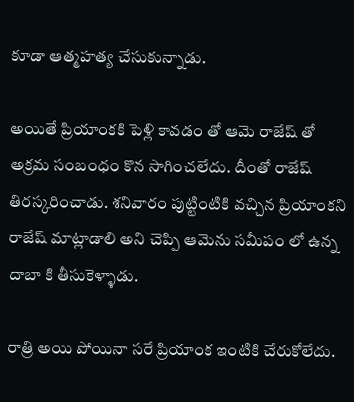కూడా ఆత్మహత్య చేసుకున్నాడు.

అయితే ప్రియాంకకి పెళ్లి కావడం తో ఆమె రాజేష్ తో అక్రమ సంబంధం కొన సాగించలేదు. దీంతో రాజేష్ తిరస్కరించాడు. శనివారం పుట్టింటికి వచ్చిన ప్రియాంకని రాజేష్ మాట్లాడాలి అని చెప్పి ఆమెను సమీపం లో ఉన్న దాబా కి తీసుకెళ్ళాడు.

రాత్రి అయి పోయినా సరే ప్రియాంక ఇంటికి చేరుకోలేదు.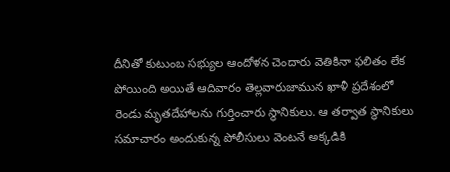దీనితో కుటుంబ సభ్యుల ఆందోళన చెందారు వెతికినా ఫలితం లేక పోయింది అయితే ఆదివారం తెల్లవారుజామున ఖాళీ ప్రదేశంలో రెండు మృతదేహాలను గుర్తించారు స్థానికులు. ఆ తర్వాత స్థానికులు సమాచారం అందుకున్న పోలీసులు వెంటనే అక్కడికి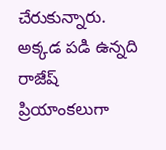చేరుకున్నారు. అక్కడ పడి ఉన్నది రాజేష్ ప్రియాంకలుగా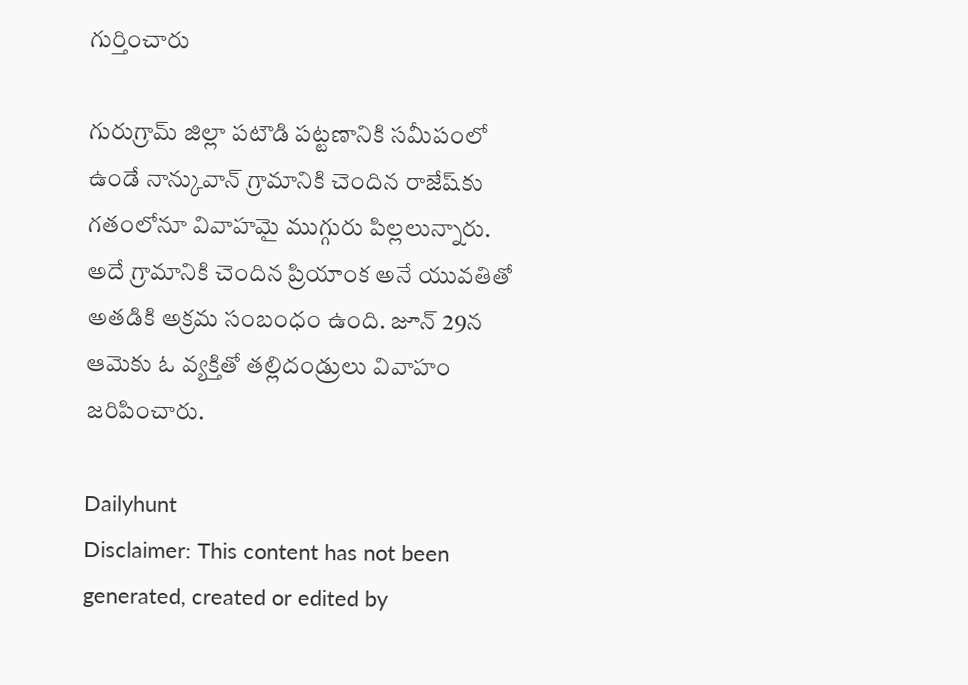గుర్తించారు

గురుగ్రామ్ జిల్లా పటౌడి పట్టణానికి సమీపంలో ఉండే నాన్కువాన్ గ్రామానికి చెందిన రాజేష్‌కు గతంలోనూ వివాహమై ముగ్గురు పిల్లలున్నారు. అదే గ్రామానికి చెందిన ప్రియాంక అనే యువతితో అతడికి అక్రమ సంబంధం ఉంది. జూన్ 29న ఆమెకు ఓ వ్యక్తితో తల్లిదండ్రులు వివాహం జరిపించారు.

Dailyhunt
Disclaimer: This content has not been generated, created or edited by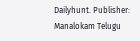Dailyhunt. Publisher: Manalokam Telugu